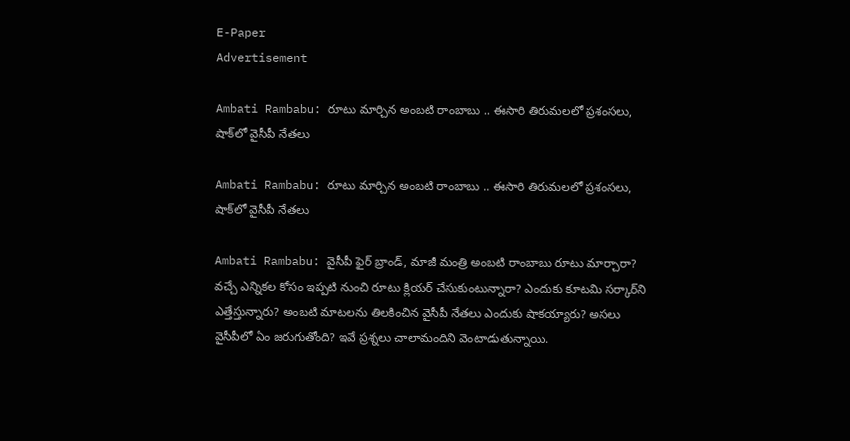E-Paper
Advertisement

Ambati Rambabu: రూటు మార్చిన అంబటి రాంబాబు .. ఈసారి తిరుమలలో ప్రశంసలు, షాక్‌లో వైసీపీ నేతలు

Ambati Rambabu: రూటు మార్చిన అంబటి రాంబాబు .. ఈసారి తిరుమలలో ప్రశంసలు, షాక్‌లో వైసీపీ నేతలు

Ambati Rambabu: వైసీపీ ఫైర్ బ్రాండ్, మాజీ మంత్రి అంబటి రాంబాబు రూటు మార్చారా? వచ్చే ఎన్నికల కోసం ఇప్పటి నుంచి రూటు క్లియర్ చేసుకుంటున్నారా? ఎందుకు కూటమి సర్కార్‌ని ఎత్తేస్తున్నారు? అంబటి మాటలను తిలకించిన వైసీపీ నేతలు ఎందుకు షాకయ్యారు? అసలు వైసీపీలో ఏం జరుగుతోంది? ఇవే ప్రశ్నలు చాలామందిని వెంటాడుతున్నాయి.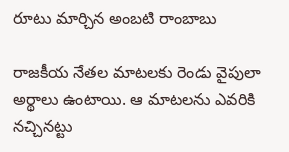రూటు మార్చిన అంబటి రాంబాబు

రాజకీయ నేతల మాటలకు రెండు వైపులా అర్థాలు ఉంటాయి. ఆ మాటలను ఎవరికి నచ్చినట్టు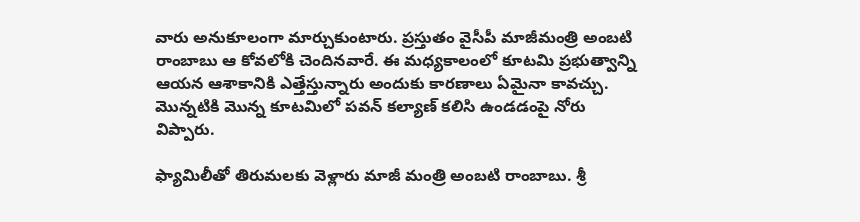వారు అనుకూలంగా మార్చుకుంటారు. ప్రస్తుతం వైసీపీ మాజీమంత్రి అంబటి రాంబాబు ఆ కోవలోకి చెందినవారే. ఈ మధ్యకాలంలో కూటమి ప్రభుత్వాన్ని ఆయన ఆశాకానికి ఎత్తేస్తున్నారు అందుకు కారణాలు ఏమైనా కావచ్చు. మొన్నటికి మొన్న కూటమిలో పవన్ కల్యాణ్ కలిసి ఉండడంపై నోరు విప్పారు.

ఫ్యామిలీతో తిరుమలకు వెళ్లారు మాజీ మంత్రి అంబటి రాంబాబు. శ్రీ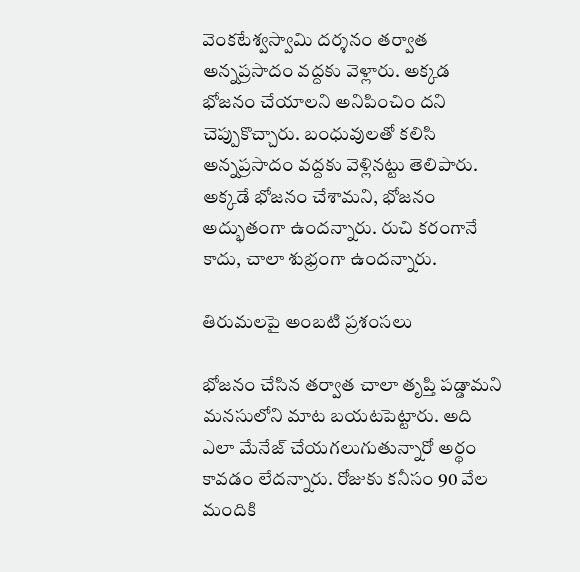వెంకటేశ్వస్వామి దర్శనం తర్వాత అన్నప్రసాదం వద్దకు వెళ్లారు. అక్కడ భోజనం చేయాలని అనిపించిం దని చెప్పుకొచ్చారు. బంధువులతో కలిసి అన్నప్రసాదం వద్దకు వెళ్లినట్టు తెలిపారు. అక్కడే భోజనం చేశామని, భోజనం అద్భుతంగా ఉందన్నారు. రుచి కరంగానే కాదు, చాలా శుభ్రంగా ఉందన్నారు.

తిరుమలపై అంబటి ప్రశంసలు

భోజనం చేసిన తర్వాత చాలా తృప్తి పడ్డామని మనసులోని మాట బయటపెట్టారు. అది ఎలా మేనేజ్ చేయగలుగుతున్నారో అర్థం కావడం లేదన్నారు. రోజుకు కనీసం 90 వేల మందికి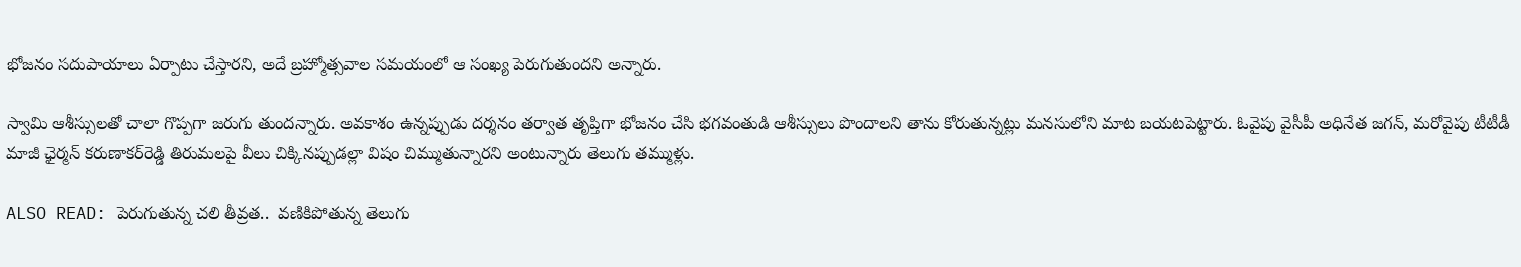భోజనం సదుపాయాలు ఏర్పాటు చేస్తారని, అదే బ్రహ్మోత్సవాల సమయంలో ఆ సంఖ్య పెరుగుతుందని అన్నారు.

స్వామి ఆశీస్సులతో చాలా గొప్పగా జరుగు తుందన్నారు. అవకాశం ఉన్నప్పుడు దర్శనం తర్వాత తృప్తిగా భోజనం చేసి భగవంతుడి ఆశీస్సులు పొందాలని తాను కోరుతున్నట్లు మనసులోని మాట బయటపెట్టారు. ఓవైపు వైసీపీ అధినేత జగన్, మరోవైపు టీటీడీ మాజీ ఛైర్మన్ కరుణాకర్‌రెడ్డి తిరుమలపై వీలు చిక్కినప్పుడల్లా విషం చిమ్ముతున్నారని అంటున్నారు తెలుగు తమ్ముళ్లు.

ALSO READ: పెరుగుతున్న చలి తీవ్రత..  వణికిపోతున్న తెలుగు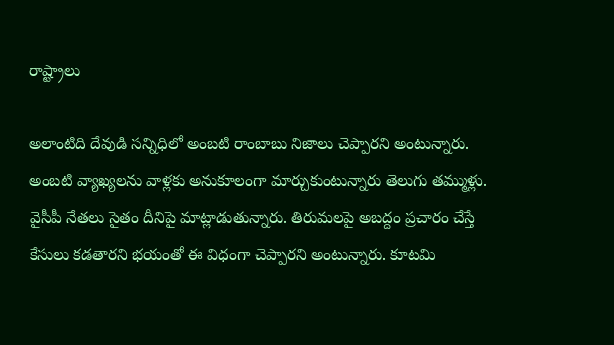రాష్ట్రాలు

అలాంటిది దేవుడి సన్నిధిలో అంబటి రాంబాబు నిజాలు చెప్పారని అంటున్నారు. అంబటి వ్యాఖ్యలను వాళ్లకు అనుకూలంగా మార్చుకుంటున్నారు తెలుగు తమ్ముళ్లు. వైసీపీ నేతలు సైతం దీనిపై మాట్లాడుతున్నారు. తిరుమలపై అబద్దం ప్రచారం చేస్తే కేసులు కడతారని భయంతో ఈ విధంగా చెప్పారని అంటున్నారు. కూటమి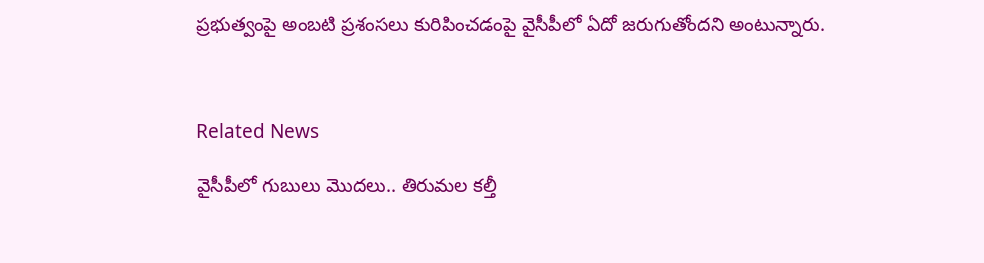ప్రభుత్వంపై అంబటి ప్రశంసలు కురిపించడంపై వైసీపీలో ఏదో జరుగుతోందని అంటున్నారు.



Related News

వైసీపీలో గుబులు మొదలు.. తిరుమల కల్తీ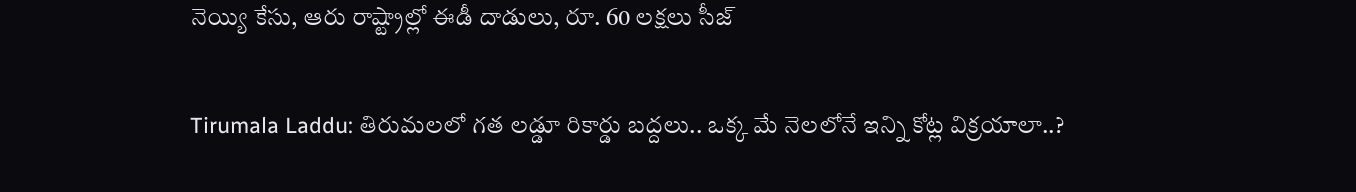నెయ్యి కేసు, ఆరు రాష్ట్రాల్లో ఈడీ దాడులు, రూ. 60 లక్షలు సీజ్

Tirumala Laddu: తిరుమలలో గత లడ్డూ రికార్డు బద్దలు.. ఒక్క మే నెలలోనే ఇన్ని కోట్ల విక్రయాలా..?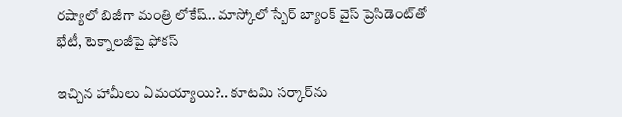రష్యాలో బిజీగా మంత్రి లోకేష్.. మాస్కోలో స్బేర్‌ బ్యాంక్ వైస్ ప్రెసిడెంట్‌తో భేటీ, టెక్నాలజీపై ఫోకస్

ఇచ్చిన హామీలు ఏమయ్యాయి?.. కూటమి సర్కార్‌ను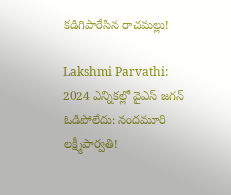కడిగిపారేసిన రాచమల్లు!

Lakshmi Parvathi: 2024 ఎన్నికల్లో వైఎస్ జగన్ ఓడిపోలేదు: నందమూరి లక్ష్మీపార్వతి!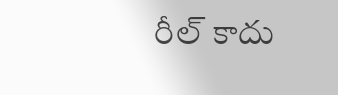రీల్ కాదు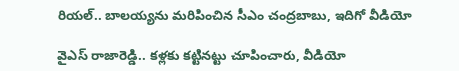రియల్.. బాలయ్యను మరిపించిన సీఎం చంద్రబాబు, ఇదిగో వీడియో

వైఎస్ రాజారెడ్డి.. కళ్లకు కట్టినట్టు చూపించారు, వీడియో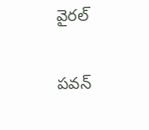వైరల్

పవన్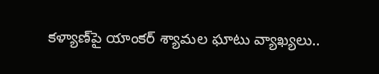కళ్యాణ్‌పై యాంకర్ శ్యామల ఘాటు వ్యాఖ్యలు..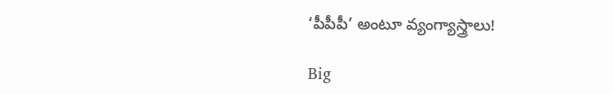‘పీపీపీ’ అంటూ వ్యంగ్యాస్త్రాలు!

Big